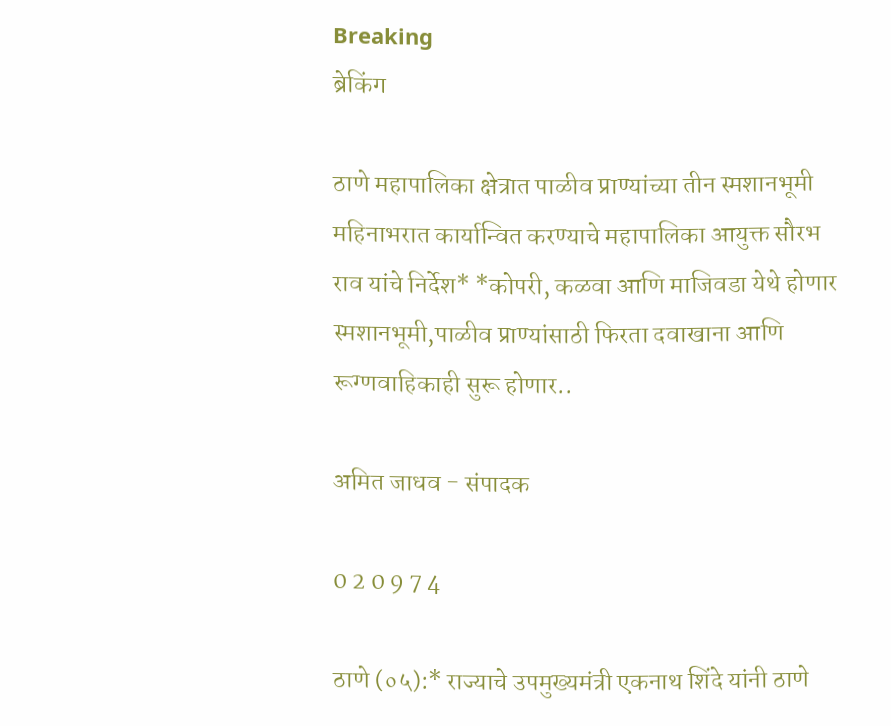Breaking
ब्रेकिंग

ठाणे महापालिका क्षेत्रात पाळीव प्राण्यांच्या तीन स्मशानभूमी महिनाभरात कार्यान्वित करण्याचे महापालिका आयुक्त सौरभ राव यांचे निर्देश* *कोपरी, कळवा आणि माजिवडा येथे होणार स्मशानभूमी,पाळीव प्राण्यांसाठी फिरता दवाखाना आणि रूग्णवाहिकाही सुरू होणार..

अमित जाधव - संपादक

0 2 0 9 7 4

ठाणे (०५):* राज्याचे उपमुख्यमंत्री एकनाथ शिंदे यांनी ठाणे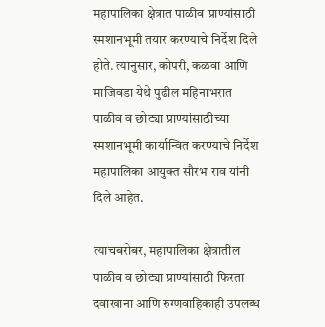महापालिका क्षेत्रात पाळीव प्राण्यांसाठी स्मशानभूमी तयार करण्याचे निर्देश दिले होते. त्यानुसार, कोपरी, कळवा आणि माजिवडा येथे पुढील महिनाभरात पाळीव व छोट्या प्राण्यांसाठीच्या स्मशानभूमी कार्यान्वित करण्याचे निर्देश महापालिका आयुक्त सौरभ राव यांनी दिले आहेत.

त्याचबरोबर, महापालिका क्षेत्रातील पाळीव व छोट्या प्राण्यांसाठी फिरता दवाखाना आणि रुग्णवाहिकाही उपलब्ध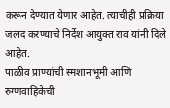करून देण्यात येणार आहेत. त्याचीही प्रक्रिया जलद करण्याचे निर्देश आयुक्त राव यांनी दिले आहेत.
पाळीव प्राण्यांची स्मशानभूमी आणि रुग्णवाहिकेची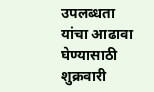उपलब्धता यांचा आढावा घेण्यासाठी शुक्रवारी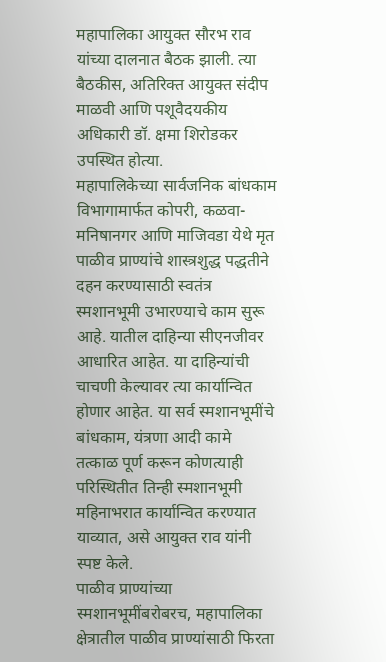महापालिका आयुक्त सौरभ राव यांच्या दालनात बैठक झाली. त्या बैठकीस, अतिरिक्त आयुक्त संदीप माळवी आणि पशूवैदयकीय अधिकारी डॉ. क्षमा शिरोडकर उपस्थित होत्या.
महापालिकेच्या सार्वजनिक बांधकाम विभागामार्फत कोपरी, कळवा-मनिषानगर आणि माजिवडा येथे मृत पाळीव प्राण्यांचे शास्त्रशुद्ध पद्धतीने दहन करण्यासाठी स्वतंत्र स्मशानभूमी उभारण्याचे काम सुरू आहे. यातील दाहिन्या सीएनजीवर आधारित आहेत. या दाहिन्यांची चाचणी केल्यावर त्या कार्यान्वित होणार आहेत. या सर्व स्मशानभूमींचे बांधकाम, यंत्रणा आदी कामे तत्काळ पूर्ण करून कोणत्याही परिस्थितीत तिन्ही स्मशानभूमी महिनाभरात कार्यान्वित करण्यात याव्यात, असे आयुक्त राव यांनी स्पष्ट केले.
पाळीव प्राण्यांच्या स्मशानभूमींबरोबरच, महापालिका क्षेत्रातील पाळीव प्राण्यांसाठी फिरता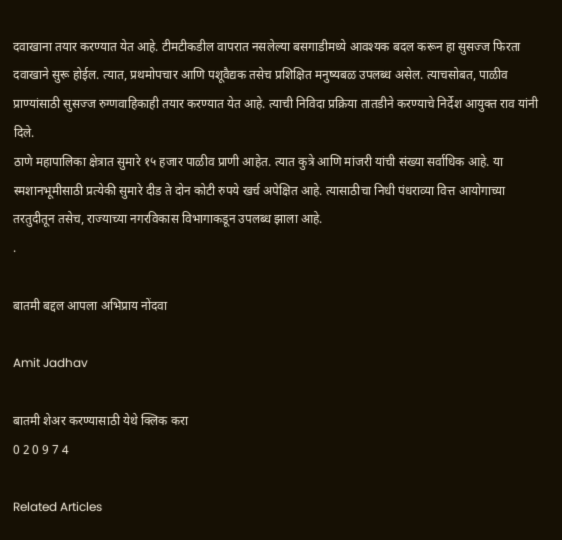दवाखाना तयार करण्यात येत आहे. टीमटीकडील वापरात नसलेल्या बसगाडीमध्ये आवश्यक बदल करून हा सुसज्ज फिरता दवाखाने सुरू होईल. त्यात, प्रथमोपचार आणि पशूवैद्यक तसेच प्रशिक्षित मनुष्यबळ उपलब्ध असेल. त्याचसोबत, पाळीव प्राण्यांसाठी सुसज्ज रुग्णवाहिकाही तयार करण्यात येत आहे. त्याची निविदा प्रक्रिया तातडीने करण्याचे निर्देश आयुक्त राव यांनी दिले.
ठाणे महापालिका क्षेत्रात सुमारे १५ हजार पाळीव प्राणी आहेत. त्यात कुत्रे आणि मांजरी यांची संख्या सर्वाधिक आहे. या स्मशानभूमीसाठी प्रत्येकी सुमारे दीड ते दोन कोटी रुपये खर्च अपेक्षित आहे. त्यासाठीचा निधी पंधराव्या वित्त आयोगाच्या तरतुदीतून तसेच, राज्याच्या नगरविकास विभागाकडून उपलब्ध झाला आहे.
.

बातमी बद्दल आपला अभिप्राय नोंदवा

Amit Jadhav

बातमी शेअर करण्यासाठी येथे क्लिक करा
0 2 0 9 7 4

Related Articles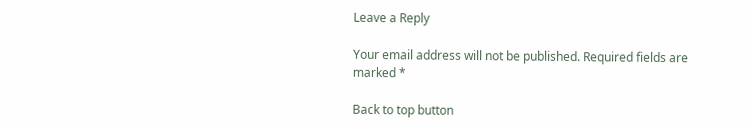Leave a Reply

Your email address will not be published. Required fields are marked *

Back to top button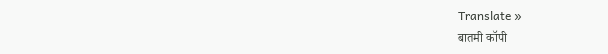Translate »
बातमी कॉपी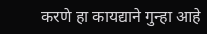करणे हा कायद्याने गुन्हा आहे